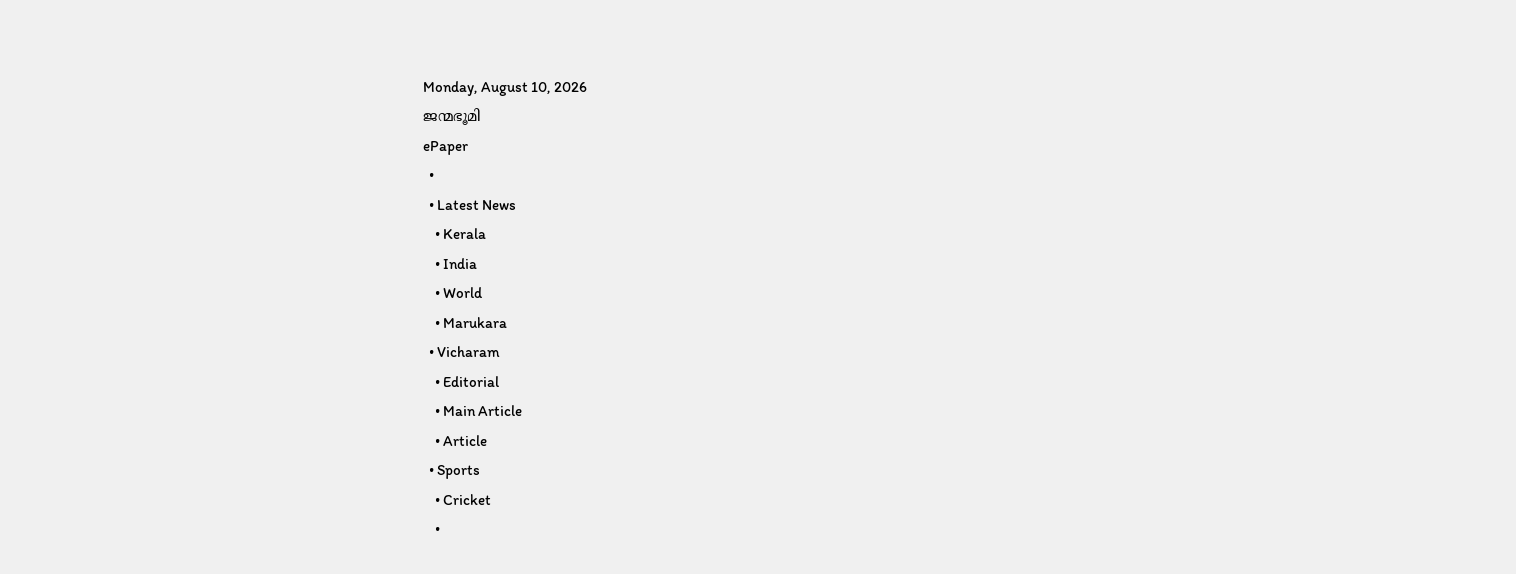Monday, August 10, 2026
ജന്മഭൂമി
ePaper
  •
  • Latest News
    • Kerala
    • India
    • World
    • Marukara
  • Vicharam
    • Editorial
    • Main Article
    • Article
  • Sports
    • Cricket
    •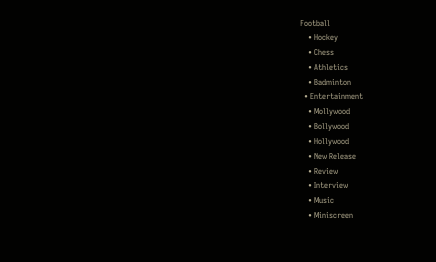Football
    • Hockey
    • Chess
    • Athletics
    • Badminton
  • Entertainment
    • Mollywood
    • Bollywood
    • Hollywood
    • New Release
    • Review
    • Interview
    • Music
    • Miniscreen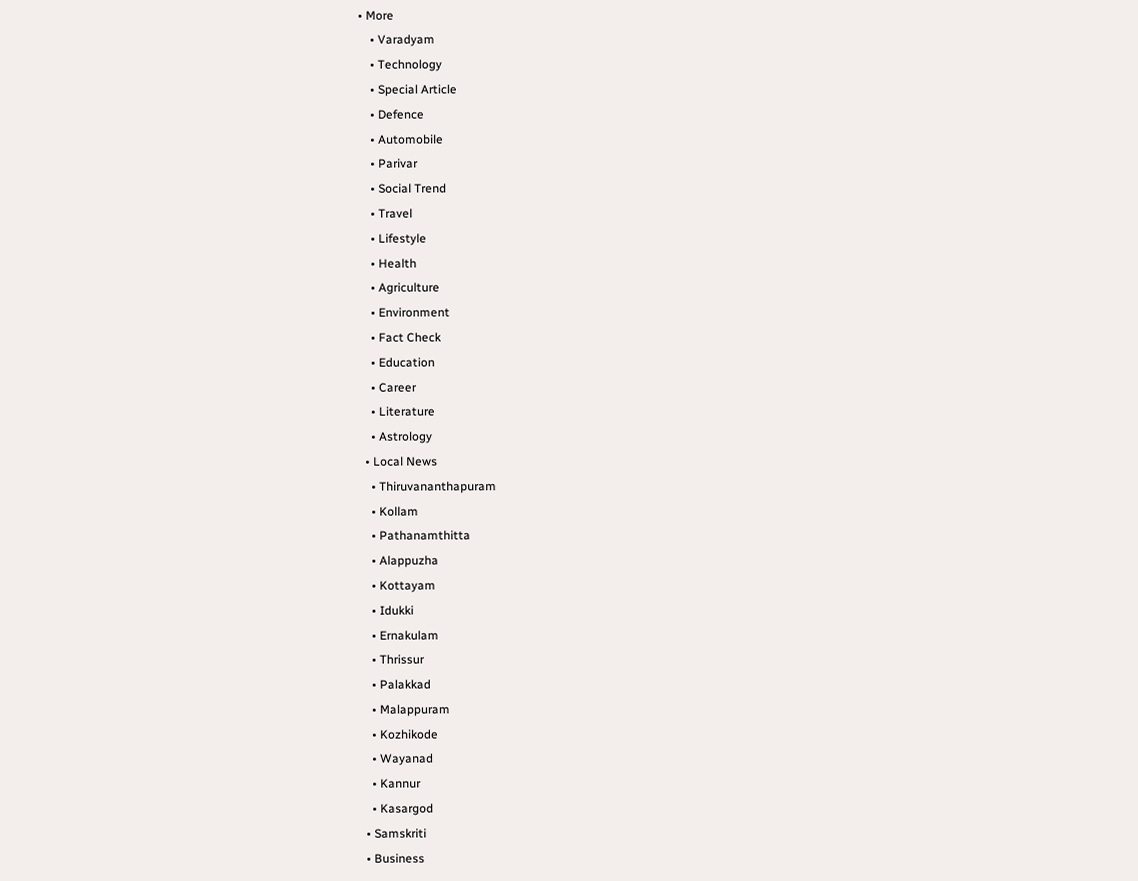• More
    • Varadyam
    • Technology
    • Special Article
    • Defence
    • Automobile
    • Parivar
    • Social Trend
    • Travel
    • Lifestyle
    • Health
    • Agriculture
    • Environment
    • Fact Check
    • Education
    • Career
    • Literature
    • Astrology
  • Local News
    • Thiruvananthapuram
    • Kollam
    • Pathanamthitta
    • Alappuzha
    • Kottayam
    • Idukki
    • Ernakulam
    • Thrissur
    • Palakkad
    • Malappuram
    • Kozhikode
    • Wayanad
    • Kannur
    • Kasargod
  • Samskriti
  • Business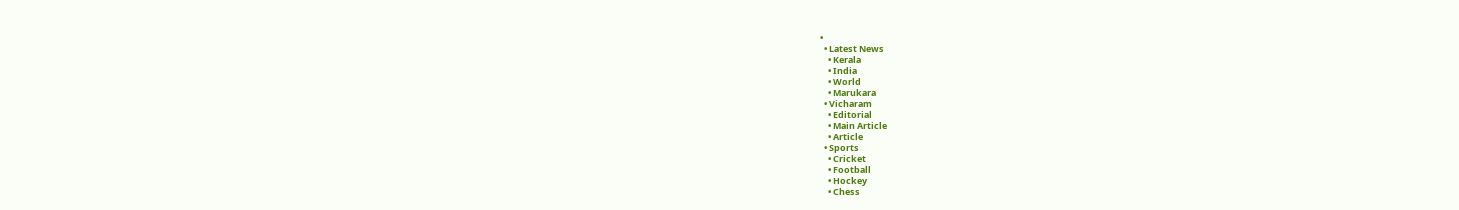•
  • Latest News
    • Kerala
    • India
    • World
    • Marukara
  • Vicharam
    • Editorial
    • Main Article
    • Article
  • Sports
    • Cricket
    • Football
    • Hockey
    • Chess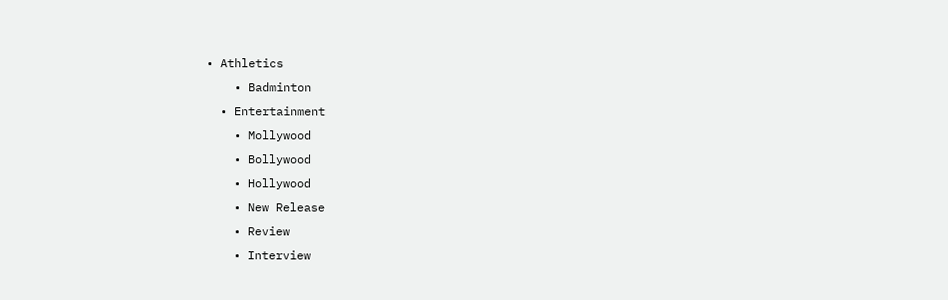• Athletics
    • Badminton
  • Entertainment
    • Mollywood
    • Bollywood
    • Hollywood
    • New Release
    • Review
    • Interview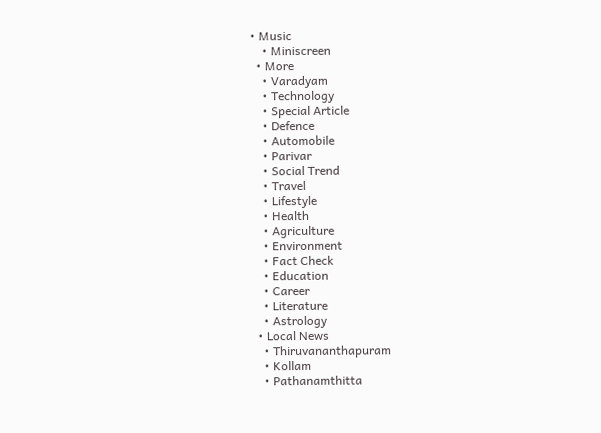• Music
    • Miniscreen
  • More
    • Varadyam
    • Technology
    • Special Article
    • Defence
    • Automobile
    • Parivar
    • Social Trend
    • Travel
    • Lifestyle
    • Health
    • Agriculture
    • Environment
    • Fact Check
    • Education
    • Career
    • Literature
    • Astrology
  • Local News
    • Thiruvananthapuram
    • Kollam
    • Pathanamthitta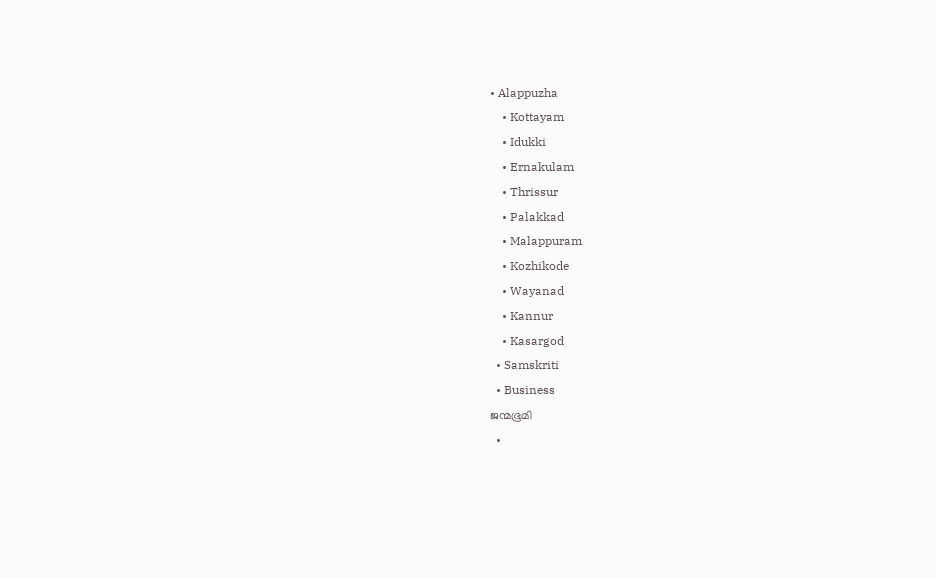• Alappuzha
    • Kottayam
    • Idukki
    • Ernakulam
    • Thrissur
    • Palakkad
    • Malappuram
    • Kozhikode
    • Wayanad
    • Kannur
    • Kasargod
  • Samskriti
  • Business
ജന്മഭൂമി
  •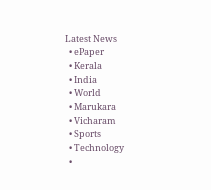Latest News
  • ePaper
  • Kerala
  • India
  • World
  • Marukara
  • Vicharam
  • Sports
  • Technology
  •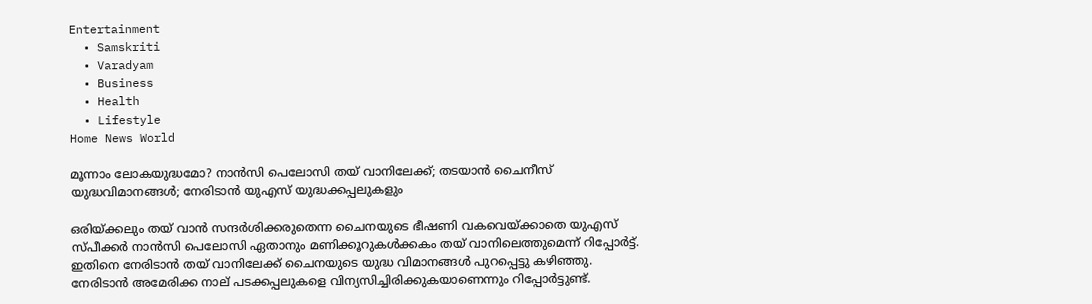Entertainment
  • Samskriti
  • Varadyam
  • Business
  • Health
  • Lifestyle
Home News World

മൂന്നാം ലോകയുദ്ധമോ? നാ‍ന്‍സി പെലോസി തയ് വാനിലേക്ക്; തടയാന്‍ ചൈനീസ് യുദ്ധവിമാനങ്ങള്‍; നേരിടാന്‍ യുഎസ് യുദ്ധക്കപ്പലുകളും

ഒരിയ്‌ക്കലും തയ് വാന്‍ സന്ദര്‍ശിക്കരുതെന്ന ചൈനയുടെ ഭീഷണി വകവെയ്‌ക്കാതെ യുഎസ് സ്പീക്കര്‍ നാന്‍സി പെലോസി ഏതാനും മണിക്കൂറുകള്‍ക്കകം തയ് വാനിലെത്തുമെന്ന് റിപ്പോര്‍ട്ട്. ഇതിനെ നേരിടാന്‍ തയ് വാനിലേക്ക് ചൈനയുടെ യുദ്ധ വിമാനങ്ങള്‍ പുറപ്പെട്ടു കഴിഞ്ഞു. നേരിടാന്‍ അമേരിക്ക നാല് പടക്കപ്പലുകളെ വിന്യസിച്ചിരിക്കുകയാണെന്നും റിപ്പോര്‍ട്ടുണ്ട്.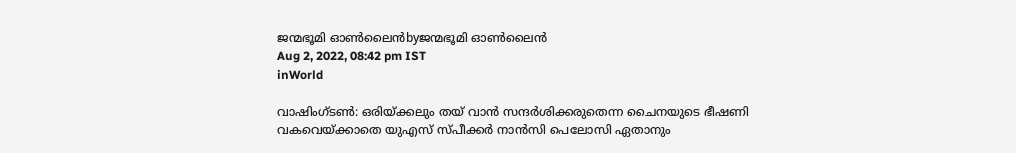ജന്മഭൂമി ഓണ്‍ലൈന്‍byജന്മഭൂമി ഓണ്‍ലൈന്‍
Aug 2, 2022, 08:42 pm IST
inWorld

വാഷിംഗ്ടണ്‍: ഒരിയ്‌ക്കലും തയ് വാന്‍ സന്ദര്‍ശിക്കരുതെന്ന ചൈനയുടെ ഭീഷണി വകവെയ്‌ക്കാതെ യുഎസ് സ്പീക്കര്‍ നാന്‍സി പെലോസി ഏതാനും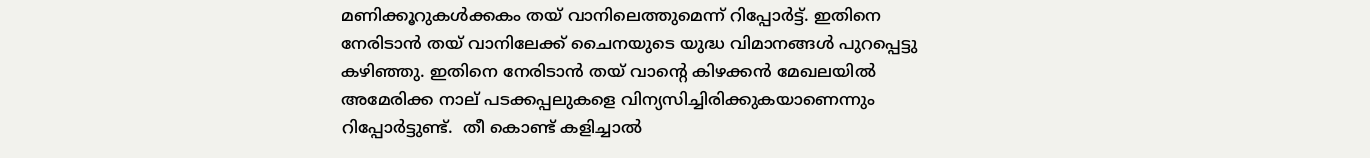മണിക്കൂറുകള്‍ക്കകം തയ് വാനിലെത്തുമെന്ന് റിപ്പോര്‍ട്ട്. ഇതിനെ നേരിടാന്‍ തയ് വാനിലേക്ക് ചൈനയുടെ യുദ്ധ വിമാനങ്ങള്‍ പുറപ്പെട്ടു കഴിഞ്ഞു. ഇതിനെ നേരിടാന്‍ തയ് വാന്റെ കിഴക്കന്‍ മേഖലയില്‍ അമേരിക്ക നാല് പടക്കപ്പലുകളെ വിന്യസിച്ചിരിക്കുകയാണെന്നും റിപ്പോര്‍ട്ടുണ്ട്.  തീ കൊണ്ട് കളിച്ചാല്‍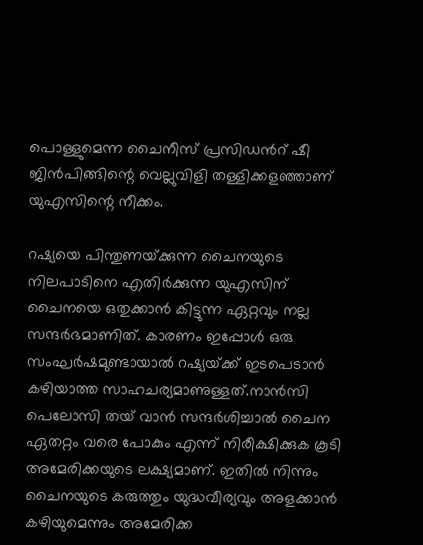പൊള്ളുമെന്ന ചൈനീസ് പ്രസിഡന്‍റ് ഷീ ജിന്‍പിങ്ങിന്റെ വെല്ലുവിളി തള്ളിക്കളഞ്ഞാണ് യുഎസിന്റെ നീക്കം.

റഷ്യയെ പിന്തുണയ്‌ക്കുന്ന ചൈനയുടെ നിലപാടിനെ എതിര്‍ക്കുന്ന യുഎസിന് ചൈനയെ ഒതുക്കാന്‍ കിട്ടുന്ന ഏറ്റവും നല്ല സന്ദര്‍ഭമാണിത്. കാരണം ഇപ്പോള്‍ ഒരു സംഘര്‍ഷമുണ്ടായാല്‍ റഷ്യയ്‌ക്ക് ഇടപെടാന്‍ കഴിയാത്ത സാഹചര്യമാണുള്ളത്.നാന്‍സി പെലോസി തയ് വാന്‍ സന്ദര്‍ശിച്ചാല്‍ ചൈന ഏതറ്റം വരെ പോകും എന്ന് നിരീക്ഷിക്കുക കൂടി അമേരിക്കയുടെ ലക്ഷ്യമാണ്. ഇതില്‍ നിന്നും ചൈനയുടെ കരുത്തും യുദ്ധവീര്യവും അളക്കാന്‍ കഴിയുമെന്നും അമേരിക്ക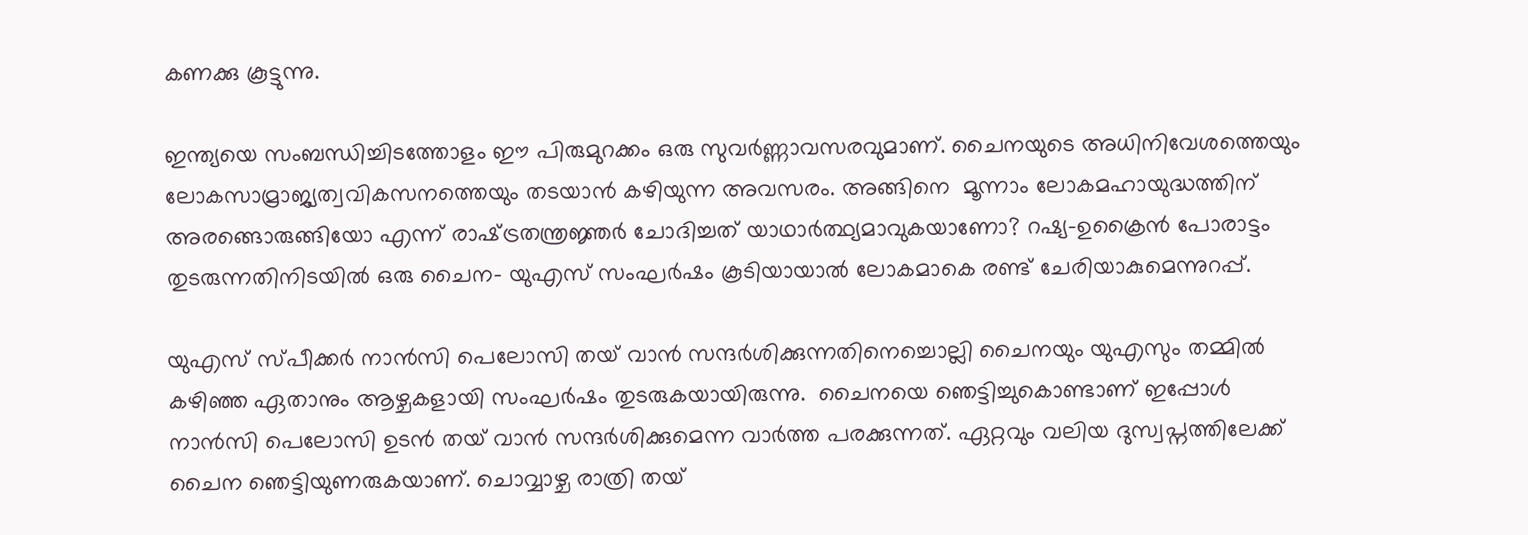കണക്കു കൂട്ടുന്നു.

ഇന്ത്യയെ സംബന്ധിച്ചിടത്തോളം ഈ പിരുമുറക്കം ഒരു സുവര്‍ണ്ണാവസരവുമാണ്. ചൈനയുടെ അധിനിവേശത്തെയും ലോകസാമ്രാജ്യത്വവികസനത്തെയും തടയാന്‍ കഴിയുന്ന അവസരം. അങ്ങിനെ  മൂന്നാം ലോകമഹായുദ്ധത്തിന് അരങ്ങൊരുങ്ങിയോ എന്ന് രാഷ്‌ട്രതന്ത്രജ്ഞര്‍ ചോദിച്ചത് യാഥാര്‍ത്ഥ്യമാവുകയാണോ? റഷ്യ-ഉക്രൈന്‍ പോരാട്ടം തുടരുന്നതിനിടയില്‍ ഒരു ചൈന- യുഎസ് സംഘര്‍ഷം കൂടിയായാല്‍ ലോകമാകെ രണ്ട് ചേരിയാകുമെന്നുറപ്പ്.

യുഎസ് സ്പീക്കര്‍ നാന്‍സി പെലോസി തയ് വാന്‍ സന്ദര്‍ശിക്കുന്നതിനെച്ചൊല്ലി ചൈനയും യുഎസും തമ്മില്‍ കഴിഞ്ഞ ഏതാനും ആഴ്ചകളായി സംഘര്‍ഷം തുടരുകയായിരുന്നു.  ചൈനയെ ഞെട്ടിച്ചുകൊണ്ടാണ് ഇപ്പോള്‍ നാന്‍സി പെലോസി ഉടന്‍ തയ് വാന്‍ സന്ദര്‍ശിക്കുമെന്ന വാര്‍ത്ത പരക്കുന്നത്. ഏറ്റവും വലിയ ദുസ്വപ്നത്തിലേക്ക് ചൈന ഞെട്ടിയുണരുകയാണ്. ചൊവ്വാഴ്ച രാത്രി തയ്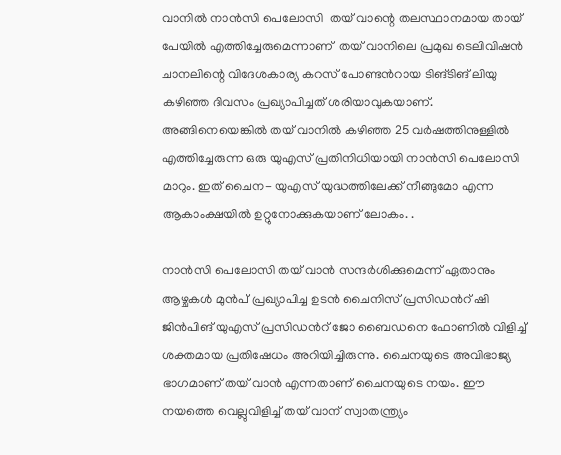വാനില്‍ നാന്‍സി പെലോസി  തയ് വാന്റെ തലസ്ഥാനമായ തായ് പേയില്‍ എത്തിച്ചേരുമെന്നാണ്  തയ് വാനിലെ പ്രമുഖ ടെലിവിഷന്‍ ചാനലിന്റെ വിദേശകാര്യ കറസ് പോണ്ടന്‍റായ ടിങ്ടിങ് ലിയു  കഴിഞ്ഞ ദിവസം പ്രഖ്യാപിച്ചത് ശരിയാവുകയാണ്.  അങ്ങിനെയെങ്കില്‍ തയ് വാനില്‍ കഴിഞ്ഞ 25 വര്‍ഷത്തിനുള്ളില്‍ എത്തിച്ചേരുന്ന ഒരു യുഎസ് പ്രതിനിധിയായി നാ‍ന്‍സി പെലോസി മാറും. ഇത് ചൈന- യുഎസ് യുദ്ധത്തിലേക്ക് നീങ്ങുമോ എന്ന ആകാംക്ഷയില്‍ ഉറ്റുനോക്കുകയാണ് ലോകം. .

നാന്‍സി പെലോസി തയ് വാന്‍ സന്ദര്‍ശിക്കുമെന്ന് ഏതാനും ആഴ്ചകള്‍ മുന്‍പ് പ്രഖ്യാപിച്ച ഉടന്‍ ചൈനിസ് പ്രസിഡന്‍റ് ഷി ജിന്‍പിങ് യുഎസ് പ്രസിഡന്‍റ് ജോ ബൈഡനെ ഫോണില്‍ വിളിച്ച് ശക്തമായ പ്രതിഷേധം അറിയിച്ചിരുന്നു. ചൈനയുടെ അവിഭാജ്യ ഭാഗമാണ് തയ് വാന്‍ എന്നതാണ് ചൈനയുടെ നയം. ഈ നയത്തെ വെല്ലുവിളിച്ച് തയ് വാന് സ്വാതന്ത്ര്യം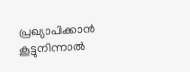പ്രഖ്യാപിക്കാന്‍ കൂട്ടുനിന്നാല്‍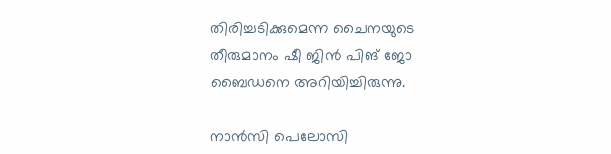തിരിച്ചടിക്കുമെന്ന ചൈനയുടെ തീരുമാനം ഷീ ജിന്‍ പിങ് ജോ ബൈഡനെ അറിയിച്ചിരുന്നു.

നാന്‍സി പെലോസി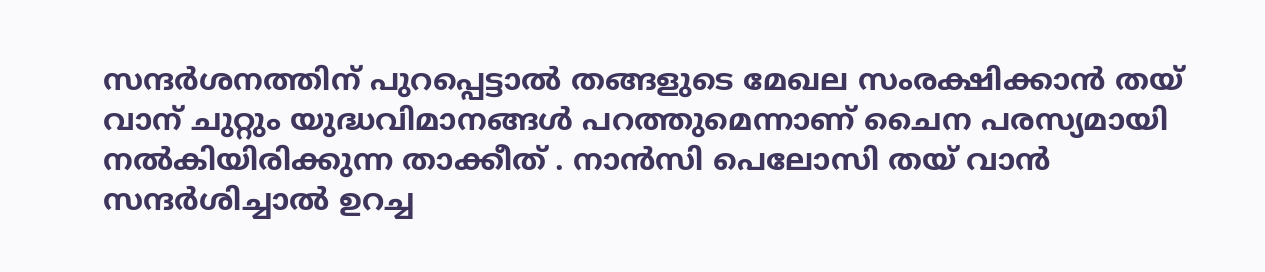സന്ദര്‍ശനത്തിന് പുറപ്പെട്ടാല്‍ തങ്ങളുടെ മേഖല സംരക്ഷിക്കാന്‍ തയ് വാന് ചുറ്റും യുദ്ധവിമാനങ്ങള്‍ പറത്തുമെന്നാണ് ചൈന പരസ്യമായി നല്‍കിയിരിക്കുന്ന താക്കീത് . നാന്‍സി പെലോസി തയ് വാന്‍ സന്ദര്‍ശിച്ചാല്‍ ഉറച്ച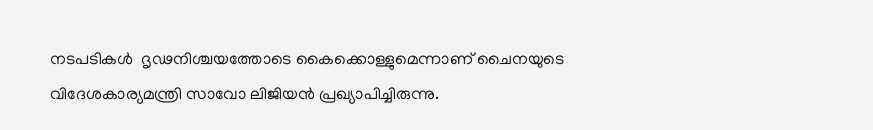നടപടികള്‍  ദൃഢനിശ്ചയത്തോടെ കൈക്കൊള്ളുമെന്നാണ് ചൈനയുടെ വിദേശകാര്യമന്ത്രി സാവോ ലിജിയന്‍ പ്രഖ്യാപിച്ചിരുന്നു.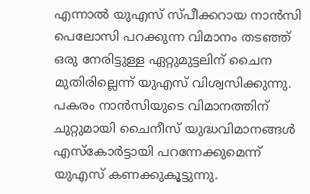എന്നാല്‍ യുഎസ് സ്പീക്കറായ നാ‍ന്‍സി പെലോസി പറക്കുന്ന വിമാനം തടഞ്ഞ് ഒരു നേരിട്ടുള്ള ഏറ്റുമുട്ടലിന് ചൈന മുതിരില്ലെന്ന് യുഎസ് വിശ്വസിക്കുന്നു. പകരം നാന്‍സിയുടെ വിമാനത്തിന് ചുറ്റുമായി ചൈനീസ് യുദ്ധവിമാനങ്ങള്‍ എസ്കോര്‍ട്ടായി പറന്നേക്കുമെന്ന് യുഎസ് കണക്കുകൂട്ടുന്നു.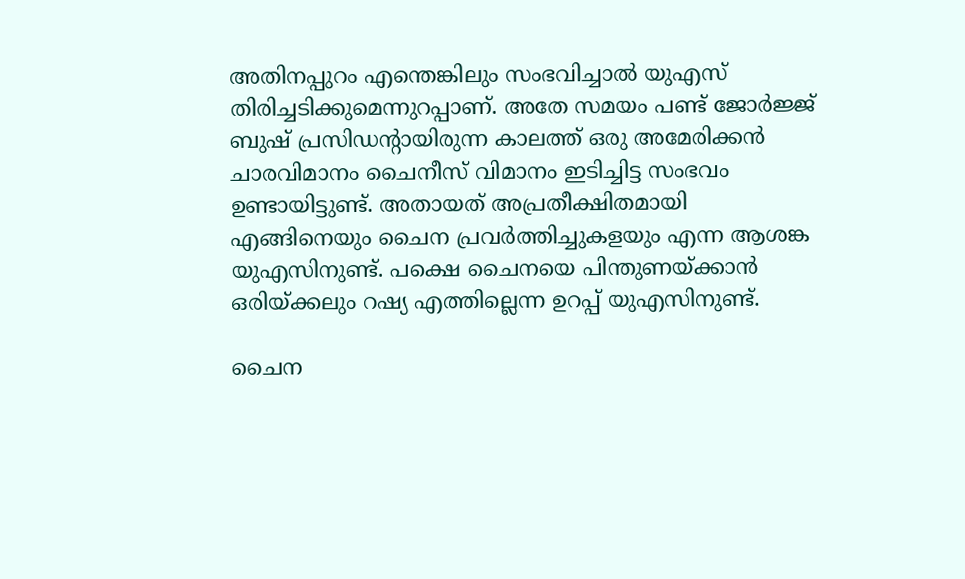അതിനപ്പുറം എന്തെങ്കിലും സംഭവിച്ചാല്‍ യുഎസ് തിരിച്ചടിക്കുമെന്നുറപ്പാണ്. അതേ സമയം പണ്ട് ജോര്‍ജ്ജ് ബുഷ് പ്രസിഡന്‍റായിരുന്ന കാലത്ത് ഒരു അമേരിക്കന്‍ ചാരവിമാനം ചൈനീസ് വിമാനം ഇടിച്ചിട്ട സംഭവം ഉണ്ടായിട്ടുണ്ട്. അതായത് അപ്രതീക്ഷിതമായി എങ്ങിനെയും ചൈന പ്രവര്‍ത്തിച്ചുകളയും എന്ന ആശങ്ക യുഎസിനുണ്ട്. പക്ഷെ ചൈനയെ പിന്തുണയ്‌ക്കാന്‍ ഒരിയ്‌ക്കലും റഷ്യ എത്തില്ലെന്ന ഉറപ്പ് യുഎസിനുണ്ട്.

ചൈന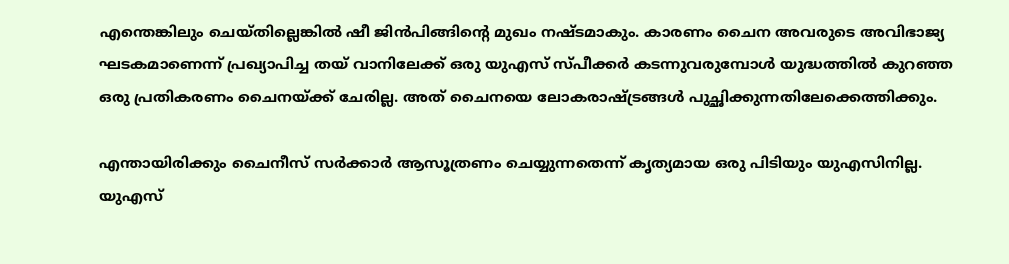എന്തെങ്കിലും ചെയ്തില്ലെങ്കില്‍ ഷീ ജിന്‍പിങ്ങിന്റെ മുഖം നഷ്ടമാകും. കാരണം ചൈന അവരുടെ അവിഭാജ്യ ഘടകമാണെന്ന് പ്രഖ്യാപിച്ച തയ് വാനിലേക്ക് ഒരു യുഎസ് സ്പീക്കര്‍ കടന്നുവരുമ്പോള്‍ യുദ്ധത്തില്‍ കുറഞ്ഞ ഒരു പ്രതികരണം ചൈനയ്‌ക്ക് ചേരില്ല. അത് ചൈനയെ ലോകരാഷ്‌ട്രങ്ങള്‍ പുച്ഛിക്കുന്നതിലേക്കെത്തിക്കും.

എന്തായിരിക്കും ചൈനീസ് സര്‍ക്കാര്‍ ആസൂത്രണം ചെയ്യുന്നതെന്ന് കൃത്യമായ ഒരു പിടിയും യുഎസിനില്ല.  യുഎസ്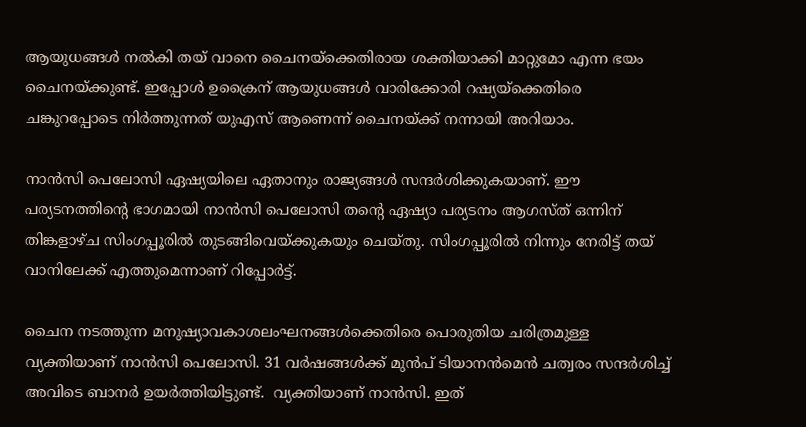ആയുധങ്ങള്‍ നല്‍കി തയ് വാനെ ചൈനയ്‌ക്കെതിരായ ശക്തിയാക്കി മാറ്റുമോ എന്ന ഭയം ചൈനയ്‌ക്കുണ്ട്. ഇപ്പോള്‍ ഉക്രൈന് ആയുധങ്ങള്‍ വാരിക്കോരി റഷ്യയ്‌ക്കെതിരെ ചങ്കുറപ്പോടെ നിര്‍ത്തുന്നത് യുഎസ് ആണെന്ന് ചൈനയ്‌ക്ക് നന്നായി അറിയാം.

നാന്‍സി പെലോസി ഏഷ്യയിലെ‍ ഏതാനും രാജ്യങ്ങള്‍ സന്ദര്‍ശിക്കുകയാണ്. ഈ പര്യടനത്തിന്റെ ഭാഗമായി നാന്‍സി പെലോസി തന്റെ ഏഷ്യാ പര്യടനം ആഗസ്ത് ഒന്നിന് തിങ്കളാഴ്ച സിംഗപ്പൂരില്‍ തുടങ്ങിവെയ്‌ക്കുകയും ചെയ്തു. സിംഗപ്പൂരില്‍ നിന്നും നേരിട്ട് തയ് വാനിലേക്ക് എത്തുമെന്നാണ് റിപ്പോര്‍ട്ട്.

ചൈന നടത്തുന്ന മനുഷ്യാവകാശലംഘനങ്ങള്‍ക്കെതിരെ പൊരുതിയ ചരിത്രമുള്ള വ്യക്തിയാണ് നാന്‍സി പെലോസി. 31 വര്‍ഷങ്ങള്‍ക്ക് മുന്‍പ് ടിയാനന്‍മെന്‍ ചത്വരം സന്ദര്‍ശിച്ച് അവിടെ ബാനര്‍ ഉയര്‍ത്തിയിട്ടുണ്ട്.  വ്യക്തിയാണ് നാന്‍സി. ഇത്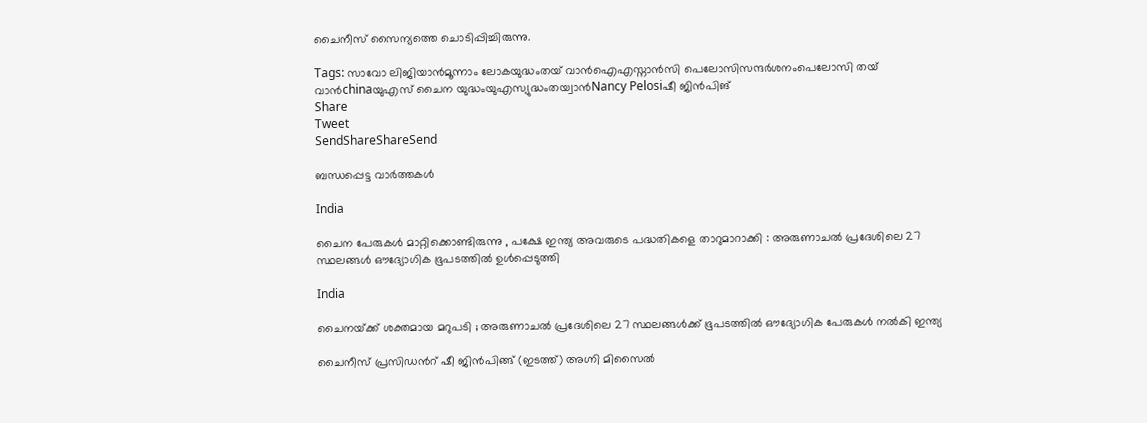ചൈനീസ് സൈന്യത്തെ ചൊടിപ്പിച്ചിരുന്നു.

Tags: സാവോ ലിജിയാന്‍മൂന്നാം ലോകയുദ്ധംതയ് വാന്‍ഐഎസ്നാന്‍സി പെലോസിസന്ദര്‍ശനംപെലോസി തയ് വാന്‍chinaയുഎസ് ചൈന യുദ്ധംയുഎസ്യുദ്ധംതയ്വാന്‍Nancy Pelosiഷീ ജിന്‍പിങ്
Share
Tweet
SendShareShareSend

ബന്ധപ്പെട്ട വാര്‍ത്തകള്‍

India

ചൈന പേരുകൾ മാറ്റിക്കൊണ്ടിരുന്നു , പക്ഷേ ഇന്ത്യ അവരുടെ പദ്ധതികളെ താറുമാറാക്കി : അരുണാചൽ പ്രദേശിലെ 27 സ്ഥലങ്ങൾ ഔദ്യോഗിക ഭൂപടത്തിൽ ഉൾപ്പെടുത്തി

India

ചൈനയ്‌ക്ക് ശക്തമായ മറുപടി ; അരുണാചൽ പ്രദേശിലെ 27 സ്ഥലങ്ങൾക്ക് ഭൂപടത്തിൽ ഔദ്യോഗിക പേരുകൾ നൽകി ഇന്ത്യ

ചൈനീസ് പ്രസിഡന്‍റ് ഷീ ജിന്‍പിങ്ങ് (ഇടത്ത്) അഗ്നി മിസൈല്‍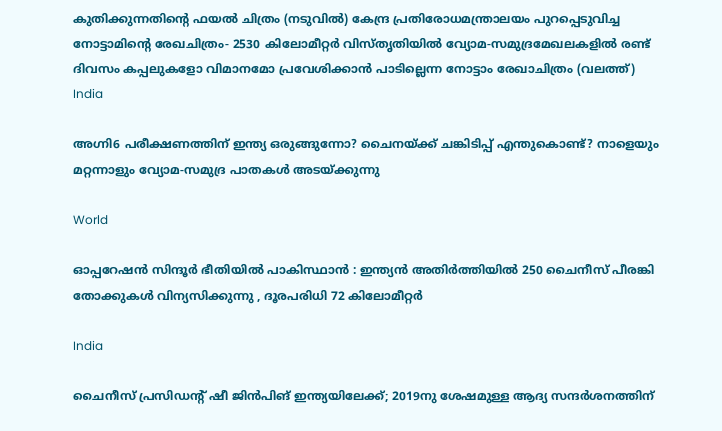കുതിക്കുന്നതിന്‍റെ ഫയല്‍ ചിത്രം (നടുവില്‍) കേന്ദ്ര പ്രതിരോധമന്ത്രാലയം പുറപ്പെടുവിച്ച നോട്ടാമിന്‍റെ രേഖചിത്രം- 2530 കിലോമീറ്റര്‍ വിസ്തൃതിയില്‍ വ്യോമ-സമുദ്രമേഖലകളില്‍ രണ്ട് ദിവസം കപ്പലുകളോ വിമാനമോ പ്രവേശിക്കാന്‍ പാടില്ലെന്ന നോട്ടാം രേഖാചിത്രം (വലത്ത്)
India

അഗ്നി6 പരീക്ഷണത്തിന് ഇന്ത്യ ഒരുങ്ങുന്നോ? ചൈനയ്‌ക്ക് ചങ്കിടിപ്പ് എന്തുകൊണ്ട്? നാളെയും മറ്റന്നാളും വ്യോമ-സമുദ്ര പാതകള്‍ അടയ്‌ക്കുന്നു

World

ഓപ്പറേഷൻ സിന്ദൂർ ഭീതിയിൽ പാകിസ്ഥാൻ : ഇന്ത്യൻ അതിർത്തിയിൽ 250 ചൈനീസ് പീരങ്കി തോക്കുകൾ വിന്യസിക്കുന്നു , ദൂരപരിധി 72 കിലോമീറ്റർ

India

ചൈനീസ് പ്രസിഡന്റ് ഷീ ജിൻപിങ് ഇന്ത്യയിലേക്ക്; 2019നു ശേഷമുള്ള ആദ്യ സന്ദർശനത്തിന്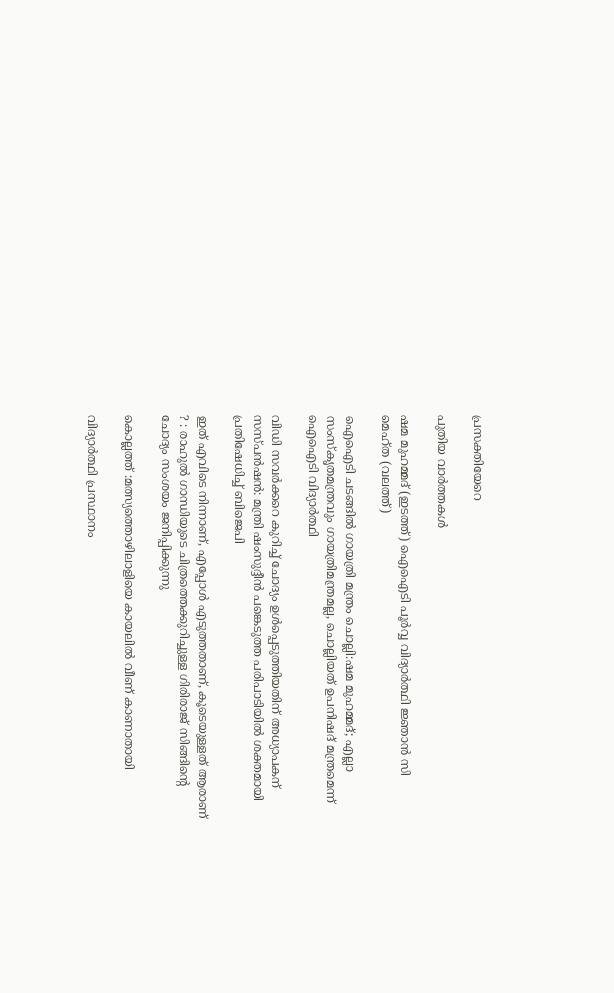പ്രസക്തിയേറെ

പുതിയ വാര്‍ത്തകള്‍

ഷമ മുഹമ്മദ് (ഇടത്ത്) ഐഐടി പൂര്‍വ്വ വിദ്യാര്‍ത്ഥി ജ്ഞാന്‍ സി മെഹ്ത (വലത്ത്)

ഐഐടി ചടങ്ങില്‍ ഗായത്രി മന്ത്രം ചൊല്ലി:ഷമ മുഹമ്മദ്; എല്ലാ സംസ്കൃതമന്ത്രവും ഗായത്രിമന്ത്രമല്ല, ചൊല്ലിയത് ഉപനിഷദ് മന്ത്രമെന്ന് ഐഐടി വിദ്യാര്‍ത്ഥി

വിഡി സവര്‍ക്കറെ കുറിച്ച് ചോദ്യം ഉള്‍പ്പെടുത്തിയതിന് അധ്യാപകന് സസ്പന്‍ഷന്‍: മന്ത്രി ഷംസുദ്ദീന്‍ പങ്കെടുത്ത പരിപാടിയില്‍ ശക്തമായി പ്രതിഷേധിച്ച് ബിജെപി

ഇത് എവിടെ നിന്നാണ്, എപ്പോൾ എടുത്തതാണ്, കൂടെയുള്ളത് ആരാണ് ? : രാഹുൽ ഗാന്ധിയുടെ ചിത്രത്തെക്കുറിച്ചുള്ള ഗിരിരാജ് സിങ്ങിന്റെ ചോദ്യം സംശയം ജനിപ്പിക്കുന്നു

കൊല്ലത്ത് :മത്സ്യത്തൊഴിലാളിയെ കായലില്‍ വീണ് കാണാതായി

വിദ്യാർത്ഥി പ്രസ്ഥാനം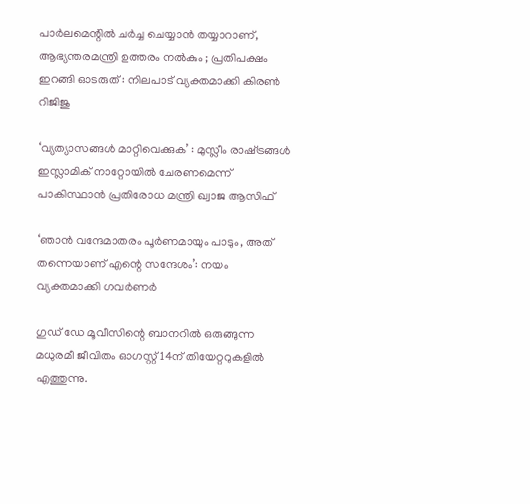പാർലമെന്റിൽ ചർച്ച ചെയ്യാൻ തയ്യാറാണ്, ആഭ്യന്തരമന്ത്രി ഉത്തരം നൽകും ; പ്രതിപക്ഷം ഇറങ്ങി ഓടരുത് : നിലപാട് വ്യക്തമാക്കി കിരൺ റിജിജു

‘വ്യത്യാസങ്ങൾ മാറ്റിവെക്കുക’ : മുസ്ലീം രാഷ്‌ട്രങ്ങൾ ഇസ്ലാമിക് നാറ്റോയിൽ ചേരണമെന്ന് പാകിസ്ഥാൻ പ്രതിരോധ മന്ത്രി ഖ്വാജ ആസിഫ്

‘ഞാൻ വന്ദേമാതരം പൂർണമായും പാടും, അത് തന്നെയാണ് എന്റെ സന്ദേശം’: നയം വ്യക്തമാക്കി ഗവർണർ

ഗുഡ് ഡേ മൂവീസിന്റെ ബാനറിൽ ഒരുങ്ങുന്ന മധുരമീ ജീവിതം ഓഗസ്റ്റ് 14ന് തിയേറ്ററുകളിൽ എത്തുന്നു.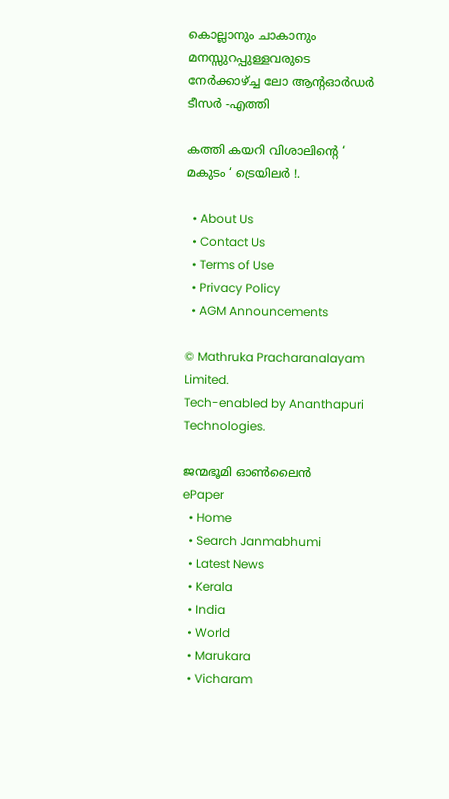കൊല്ലാനും ചാകാനും മനസ്സുറപ്പുള്ളവരുടെ നേർക്കാഴ്‌ച്ച ലോ ആൻ്റഓർഡർ ടീസർ -എത്തി

കത്തി കയറി വിശാലിന്റെ ‘ മകുടം ‘ ട്രെയിലർ !.

  • About Us
  • Contact Us
  • Terms of Use
  • Privacy Policy
  • AGM Announcements

© Mathruka Pracharanalayam Limited.
Tech-enabled by Ananthapuri Technologies.

ജന്മഭൂമി ഓണ്‍ലൈന്‍
ePaper
  • Home
  • Search Janmabhumi
  • Latest News
  • Kerala
  • India
  • World
  • Marukara
  • Vicharam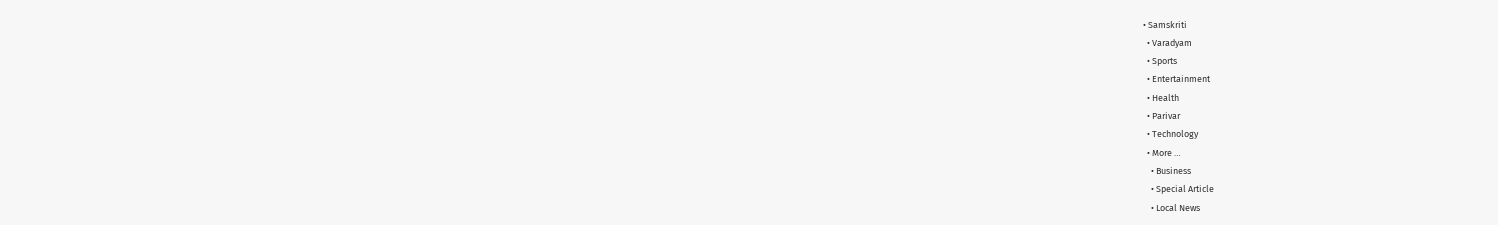• Samskriti
  • Varadyam
  • Sports
  • Entertainment
  • Health
  • Parivar
  • Technology
  • More …
    • Business
    • Special Article
    • Local News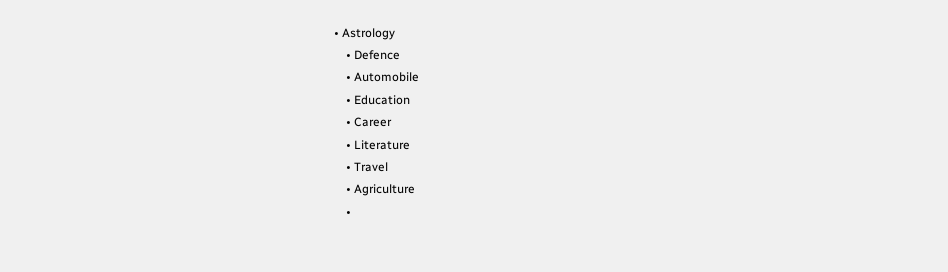• Astrology
    • Defence
    • Automobile
    • Education
    • Career
    • Literature
    • Travel
    • Agriculture
    •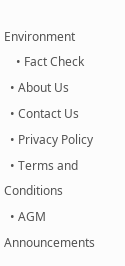Environment
    • Fact Check
  • About Us
  • Contact Us
  • Privacy Policy
  • Terms and Conditions
  • AGM Announcements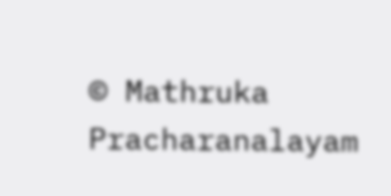© Mathruka Pracharanalayam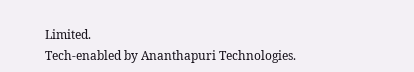Limited.
Tech-enabled by Ananthapuri Technologies.